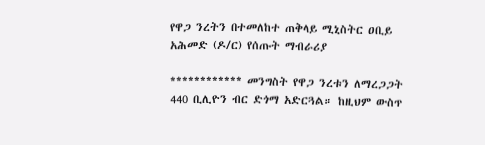የዋጋ ንረትን በተመለከተ ጠቅላይ ሚኒስትር ዐቢይ አሕመድ (ዶ/ር) የሰጡት ማብራሪያ

************ መንግስት የዋጋ ንረቱን ለማረጋጋት 440 ቢሊዮን ብር ድጎማ አድርጓል። ከዚህም ውስጥ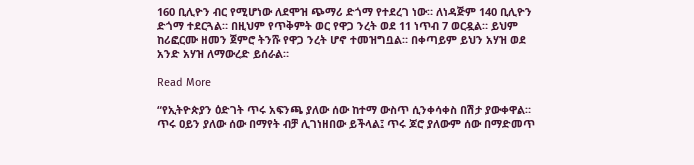160 ቢሊዮን ብር የሚሆነው ለደሞዝ ጭማሪ ድጎማ የተደረገ ነው። ለነዳጅም 140 ቢሊዮን ድጎማ ተደርጓል። በዚህም የጥቅምት ወር የዋጋ ንረት ወደ 11 ነጥብ 7 ወርዷል። ይህም ከሪፎርሙ ዘመን ጀምሮ ትንሹ የዋጋ ንረት ሆኖ ተመዝግቧል። በቀጣይም ይህን አሃዝ ወደ አንድ አሃዝ ለማውረድ ይሰራል።

Read More

“የኢትዮጵያን ዕድገት ጥሩ አፍንጫ ያለው ሰው ከተማ ውስጥ ሲንቀሳቀስ በሽታ ያውቀዋል። ጥሩ ዐይን ያለው ሰው በማየት ብቻ ሊገነዘበው ይችላል፤ ጥሩ ጆሮ ያለውም ሰው በማድመጥ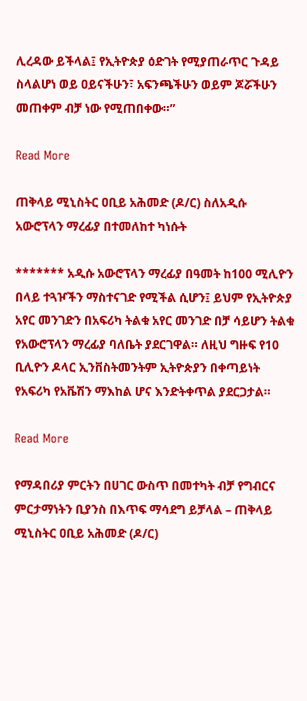ሊረዳው ይችላል፤ የኢትዮጵያ ዕድገት የሚያጠራጥር ጉዳይ ስላልሆነ ወይ ዐይናችሁን፣ አፍንጫችሁን ወይም ጆሯችሁን መጠቀም ብቻ ነው የሚጠበቀው።”

Read More

ጠቅላይ ሚኒስትር ዐቢይ አሕመድ (ዶ/ር) ስለአዲሱ አውሮፕላን ማረፊያ በተመለከተ ካነሱት

******* አዲሱ አውሮፕላን ማረፊያ በዓመት ከ100 ሚሊዮን በላይ ተጓዦችን ማስተናገድ የሚችል ሲሆን፤ ይህም የኢትዮጵያ አየር መንገድን በአፍሪካ ትልቁ አየር መንገድ በቻ ሳይሆን ትልቁ የአውሮፕላን ማረፊያ ባለቤት ያደርገዋል። ለዚህ ግዙፍ የ10 ቢሊዮን ዶላር ኢንቨስትመንትም ኢትዮጵያን በቀጣይነት የአፍሪካ የአቬሽን ማእከል ሆና እንድትቀጥል ያደርጋታል።

Read More

የማዳበሪያ ምርትን በሀገር ውስጥ በመተካት ብቻ የግብርና ምርታማነትን ቢያንስ በእጥፍ ማሳደግ ይቻላል – ጠቅላይ ሚኒስትር ዐቢይ አሕመድ (ዶ/ር)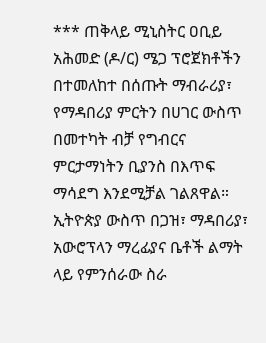*** ጠቅላይ ሚኒስትር ዐቢይ አሕመድ (ዶ/ር) ሜጋ ፕሮጀክቶችን በተመለከተ በሰጡት ማብራሪያ፣ የማዳበሪያ ምርትን በሀገር ውስጥ በመተካት ብቻ የግብርና ምርታማነትን ቢያንስ በእጥፍ ማሳደግ እንደሚቻል ገልጸዋል። ኢትዮጵያ ውስጥ በጋዝ፣ ማዳበሪያ፣ አውሮፕላን ማረፊያና ቤቶች ልማት ላይ የምንሰራው ስራ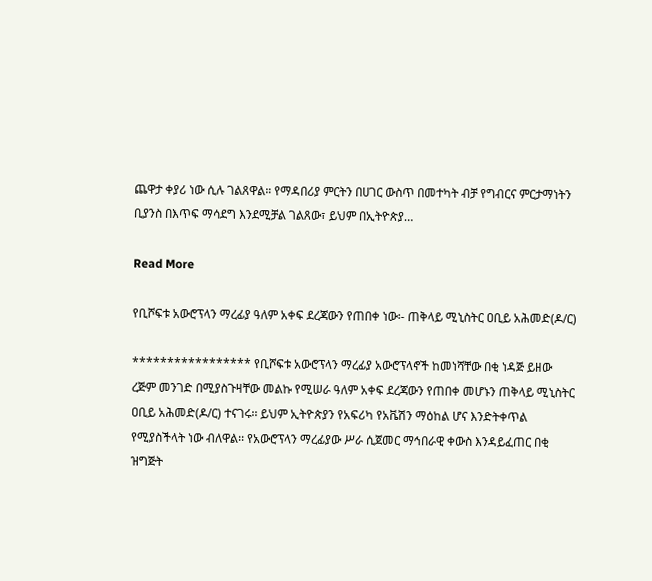ጨዋታ ቀያሪ ነው ሲሉ ገልጸዋል። የማዳበሪያ ምርትን በሀገር ውስጥ በመተካት ብቻ የግብርና ምርታማነትን ቢያንስ በእጥፍ ማሳደግ እንደሚቻል ገልጸው፣ ይህም በኢትዮጵያ…

Read More

የቢሾፍቱ አውሮፕላን ማረፊያ ዓለም አቀፍ ደረጃውን የጠበቀ ነው፡- ጠቅላይ ሚኒስትር ዐቢይ አሕመድ(ዶ/ር)

***************** የቢሾፍቱ አውሮፕላን ማረፊያ አውሮፕላኖች ከመነሻቸው በቂ ነዳጅ ይዘው ረጅም መንገድ በሚያስጉዛቸው መልኩ የሚሠራ ዓለም አቀፍ ደረጃውን የጠበቀ መሆኑን ጠቅላይ ሚኒስትር ዐቢይ አሕመድ(ዶ/ር) ተናገሩ፡፡ ይህም ኢትዮጵያን የአፍሪካ የአቬሽን ማዕከል ሆና እንድትቀጥል የሚያስችላት ነው ብለዋል፡፡ የአውሮፕላን ማረፊያው ሥራ ሲጀመር ማኅበራዊ ቀውስ እንዳይፈጠር በቂ ዝግጅት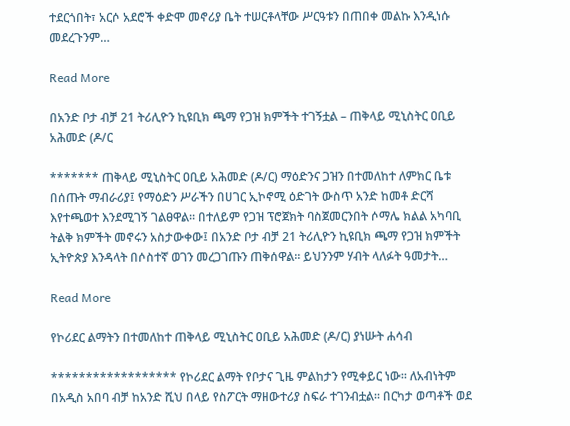ተደርጎበት፣ አርሶ አደሮች ቀድሞ መኖሪያ ቤት ተሠርቶላቸው ሥርዓቱን በጠበቀ መልኩ እንዲነሱ መደረጉንም…

Read More

በአንድ ቦታ ብቻ 21 ትሪሊዮን ኪዩቢክ ጫማ የጋዝ ክምችት ተገኝቷል – ጠቅላይ ሚኒስትር ዐቢይ አሕመድ (ዶ/ር

******* ጠቅላይ ሚኒስትር ዐቢይ አሕመድ (ዶ/ር) ማዕድንና ጋዝን በተመለከተ ለምክር ቤቱ በሰጡት ማብራሪያ፤ የማዕድን ሥራችን በሀገር ኢኮኖሚ ዕድገት ውስጥ አንድ ከመቶ ድርሻ እየተጫወተ እንደሚገኝ ገልፀዋል። በተለይም የጋዝ ፕሮጀክት ባስጀመርንበት ሶማሌ ክልል አካባቢ ትልቅ ክምችት መኖሩን አስታውቀው፤ በአንድ ቦታ ብቻ 21 ትሪሊዮን ኪዩቢክ ጫማ የጋዝ ክምችት ኢትዮጵያ እንዳላት በሶስተኛ ወገን መረጋገጡን ጠቅሰዋል። ይህንንም ሃብት ላለፉት ዓመታት…

Read More

የኮሪደር ልማትን በተመለከተ ጠቅላይ ሚኒስትር ዐቢይ አሕመድ (ዶ/ር) ያነሡት ሐሳብ

****************** የኮሪደር ልማት የቦታና ጊዜ ምልከታን የሚቀይር ነው። ለአብነትም በአዲስ አበባ ብቻ ከአንድ ሺህ በላይ የስፖርት ማዘውተሪያ ስፍራ ተገንብቷል። በርካታ ወጣቶች ወደ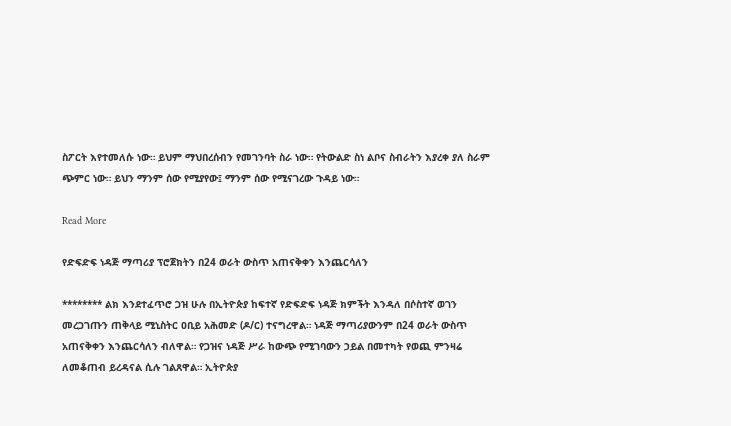ስፖርት እየተመለሱ ነው። ይህም ማህበረሰብን የመገንባት ስራ ነው። የትውልድ ስነ ልቦና ስብራትን እያረቀ ያለ ስራም ጭምር ነው። ይህን ማንም ሰው የሚያየው፤ ማንም ሰው የሚናገረው ጉዳይ ነው።

Read More

የድፍድፍ ነዳጅ ማጣሪያ ፕሮጀክትን በ24 ወራት ውስጥ አጠናቅቀን እንጨርሳለን

******** ልክ እንደተፈጥሮ ጋዝ ሁሉ በኢትዮጵያ ከፍተኛ የድፍድፍ ነዳጅ ክምችት እንዳለ በሶስተኛ ወገን መረጋገጡን ጠቅላይ ሚኒስትር ዐቢይ አሕመድ (ዶ/ር) ተናግረዋል። ነዳጅ ማጣሪያውንም በ24 ወራት ውስጥ አጠናቅቀን እንጨርሳለን ብለዋል። የጋዝና ነዳጅ ሥራ ከውጭ የሚገባውን ኃይል በመተካት የወጪ ምንዛሬ ለመቆጠብ ይረዳናል ሲሉ ገልጸዋል። ኢትዮጵያ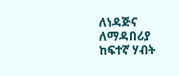ለነዳጅና ለማዳበሪያ ከፍተኛ ሃብት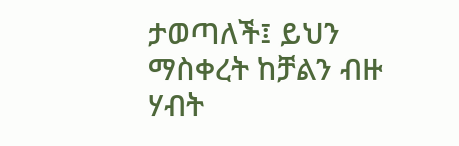ታወጣለች፤ ይህን ማስቀረት ከቻልን ብዙ ሃብት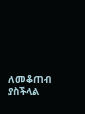ለመቆጠብ ያስችላል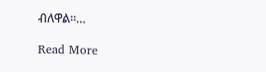ብለዋል።…

Read More